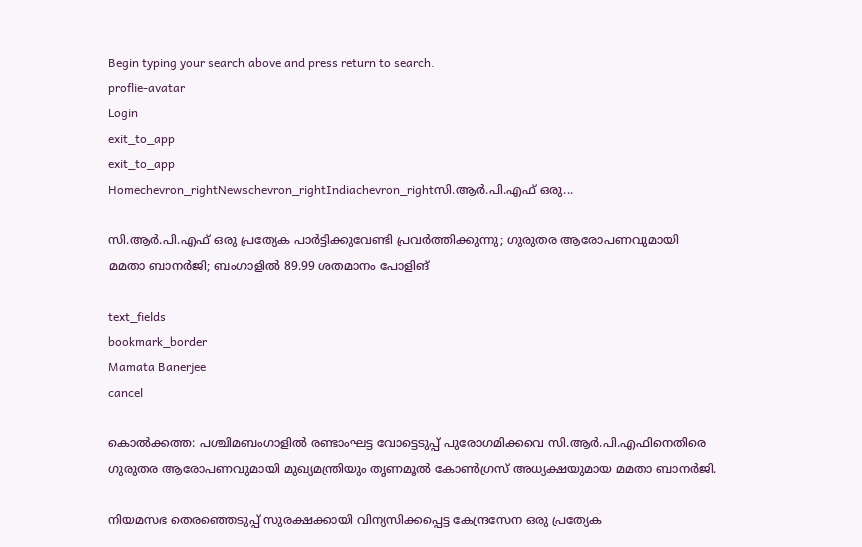Begin typing your search above and press return to search.
proflie-avatar
Login
exit_to_app
exit_to_app
Homechevron_rightNewschevron_rightIndiachevron_rightസി.ആർ.പി.എഫ് ഒരു...

സി.ആർ.പി.എഫ് ഒരു പ്രത്യേക പാർട്ടിക്കുവേണ്ടി പ്രവർത്തിക്കുന്നു; ഗുരുതര ആരോപണവുമായി മമതാ ബാനർജി; ബംഗാളിൽ 89.99 ശതമാനം പോളിങ്

text_fields
bookmark_border
Mamata Banerjee
cancel

കൊൽക്കത്ത: പശ്ചിമബംഗാളിൽ രണ്ടാംഘട്ട വോട്ടെടുപ്പ് പുരോഗമിക്കവെ സി.ആർ.പി.എഫിനെതിരെ ഗുരുതര ആരോപണവുമായി മുഖ്യമന്ത്രിയും തൃണമൂൽ കോൺഗ്രസ് അധ്യക്ഷയുമായ മമതാ ബാനർജി.

നിയമസഭ തെരഞ്ഞെടുപ്പ് സുരക്ഷക്കായി വിന്യസിക്കപ്പെട്ട കേന്ദ്രസേന ഒരു പ്രത്യേക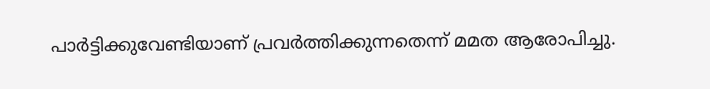പാർട്ടിക്കുവേണ്ടിയാണ് പ്രവർത്തിക്കുന്നതെന്ന് മമത ആരോപിച്ചു.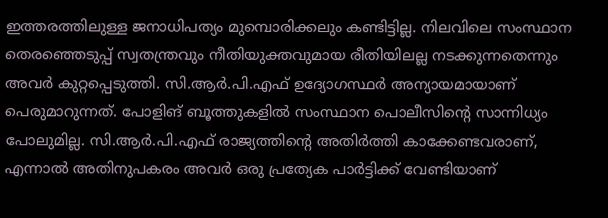ഇത്തരത്തിലുള്ള ജനാധിപത്യം മുമ്പൊരിക്കലും കണ്ടിട്ടില്ല. നിലവിലെ സംസ്ഥാന തെരഞ്ഞെടുപ്പ് സ്വതന്ത്രവും നീതിയുക്തവുമായ രീതിയിലല്ല നടക്കുന്നതെന്നും അവർ കുറ്റപ്പെടുത്തി. സി.ആർ.പി.എഫ് ഉദ്യോഗസ്ഥർ അന്യായമായാണ് പെരുമാറുന്നത്. പോളിങ് ബൂത്തുകളിൽ സംസ്ഥാന പൊലീസിന്റെ സാന്നിധ്യം പോലുമില്ല. സി.ആർ.പി.എഫ് രാജ്യത്തിന്റെ അതിർത്തി കാക്കേണ്ടവരാണ്, എന്നാൽ അതിനുപകരം അവർ ഒരു പ്രത്യേക പാർട്ടിക്ക് വേണ്ടിയാണ്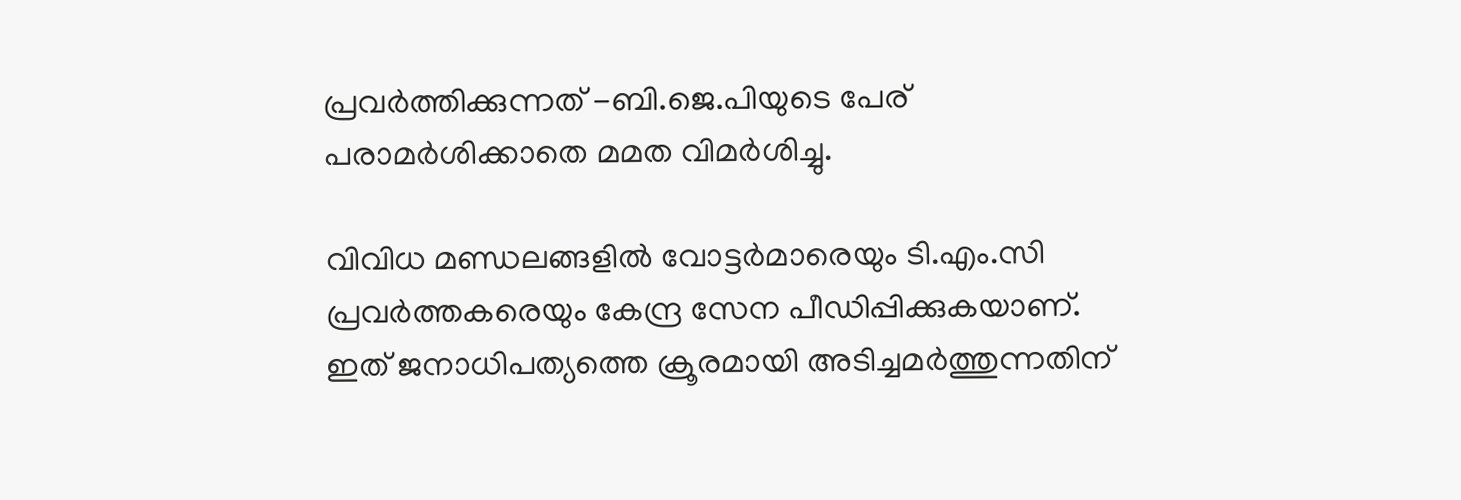പ്രവർത്തിക്കുന്നത് -ബി.ജെ.പിയുടെ പേര് പരാമർശിക്കാതെ മമത വിമർശിച്ചു.

വിവിധ മണ്ഡലങ്ങളിൽ വോട്ടർമാരെയും ടി.എം.സി പ്രവർത്തകരെയും കേന്ദ്ര സേന പീഡിപ്പിക്കുകയാണ്. ഇത് ജനാധിപത്യത്തെ ക്രൂരമായി അടിച്ചമർത്തുന്നതിന്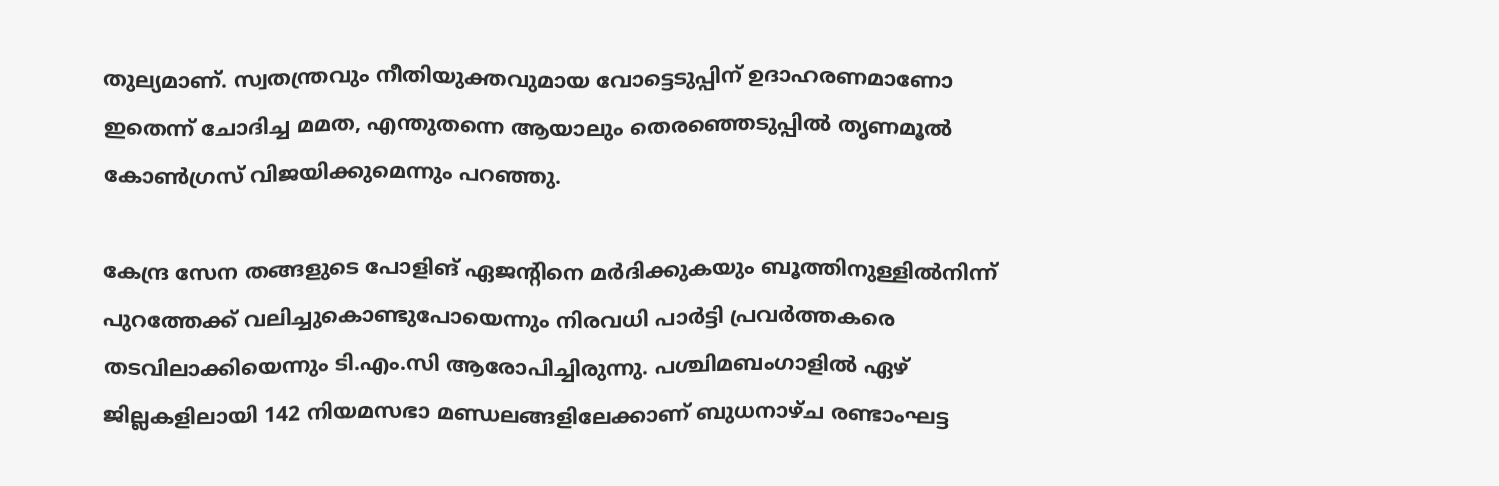തുല്യമാണ്. സ്വതന്ത്രവും നീതിയുക്തവുമായ വോട്ടെടുപ്പിന് ഉദാഹരണമാണോ ഇതെന്ന് ചോദിച്ച മമത, എന്തുതന്നെ ആയാലും തെരഞ്ഞെടുപ്പിൽ തൃണമൂൽ കോൺഗ്രസ് വിജയിക്കുമെന്നും പറഞ്ഞു.

കേന്ദ്ര സേന തങ്ങളുടെ പോളിങ് ഏജന്‍റിനെ മർദിക്കുകയും ബൂത്തിനുള്ളിൽനിന്ന് പുറത്തേക്ക് വലിച്ചുകൊണ്ടുപോയെന്നും നിരവധി പാർട്ടി പ്രവർത്തകരെ തടവിലാക്കിയെന്നും ടി.എം.സി ആരോപിച്ചിരുന്നു. പശ്ചിമബംഗാളിൽ ഏഴ് ജില്ലകളിലായി 142 നിയമസഭാ മണ്ഡലങ്ങളിലേക്കാണ് ബുധനാഴ്ച രണ്ടാംഘട്ട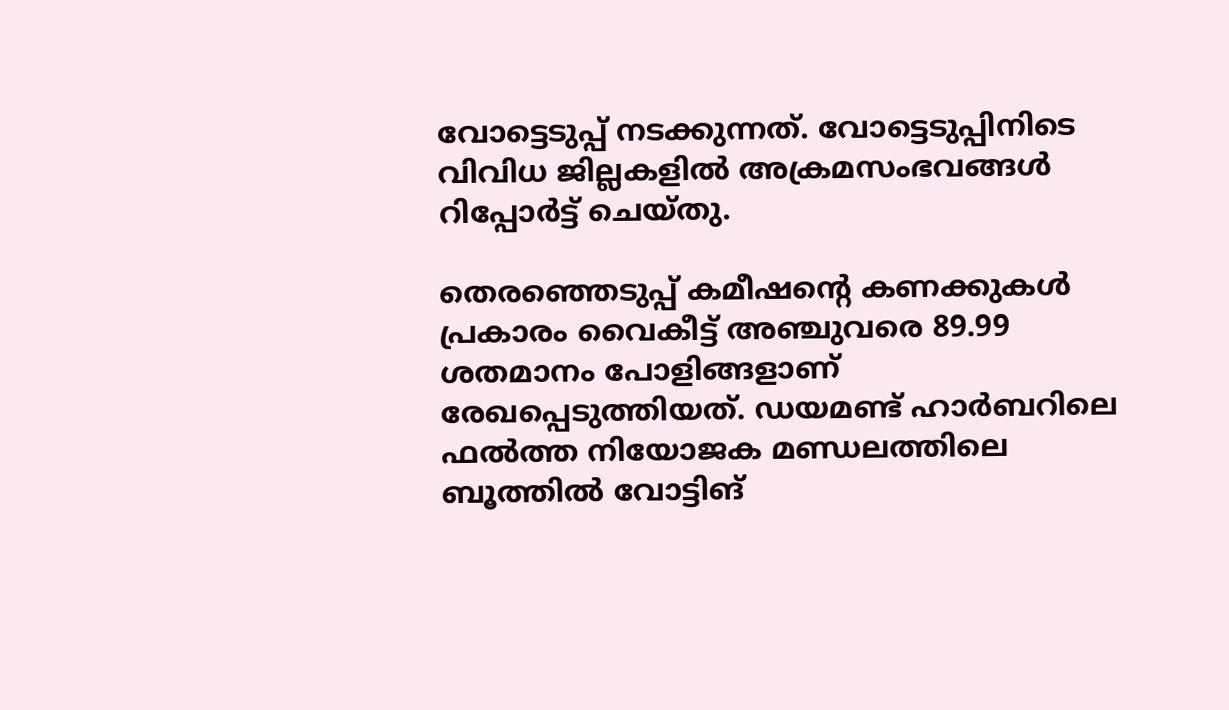വോട്ടെടുപ്പ് നടക്കുന്നത്. വോട്ടെടുപ്പിനിടെ വിവിധ ജില്ലകളിൽ അക്രമസംഭവങ്ങൾ റിപ്പോർട്ട് ചെയ്തു.

തെരഞ്ഞെടുപ്പ് കമീഷന്‍റെ കണക്കുകൾ പ്രകാരം വൈകീട്ട് അഞ്ചുവരെ 89.99 ശതമാനം പോളിങ്ങളാണ് രേഖപ്പെടുത്തിയത്. ഡയമണ്ട് ഹാർബറിലെ ഫൽത്ത നിയോജക മണ്ഡലത്തിലെ ബൂത്തിൽ വോട്ടിങ്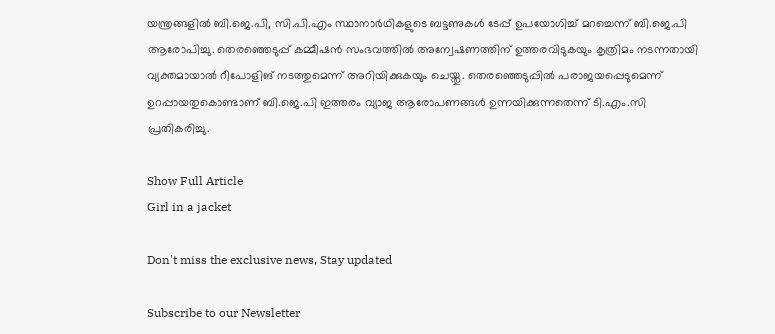യന്ത്രങ്ങളിൽ ബി.ജെ.പി, സി.പി.എം സ്ഥാനാർഥികളുടെ ബട്ടണുകൾ ടേപ്പ് ഉപയോഗിച്ച് മറച്ചെന്ന് ബി.ജെ.പി ആരോപിച്ചു. തെരഞ്ഞെടുപ്പ് കമ്മീഷൻ സംഭവത്തിൽ അന്വേഷണത്തിന് ഉത്തരവിടുകയും കൃത്രിമം നടന്നതായി വ്യക്തമായാൽ റീപോളിങ് നടത്തുമെന്ന് അറിയിക്കുകയും ചെയ്തു. തെരഞ്ഞെടുപ്പിൽ പരാജയപ്പെടുമെന്ന് ഉറപ്പായതുകൊണ്ടാണ് ബി.ജെ.പി ഇത്തരം വ്യാജ ആരോപണങ്ങൾ ഉന്നയിക്കുന്നതെന്ന് ടി.എം.സി പ്രതികരിച്ചു.

Show Full Article
Girl in a jacket

Don't miss the exclusive news, Stay updated

Subscribe to our Newsletter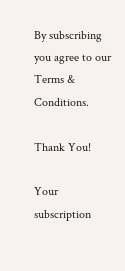By subscribing you agree to our Terms & Conditions.

Thank You!

Your subscription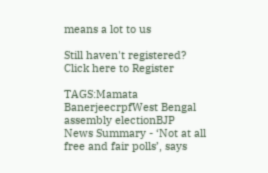means a lot to us

Still haven't registered? Click here to Register

TAGS:Mamata BanerjeecrpfWest Bengal assembly electionBJP
News Summary - ‘Not at all free and fair polls’, says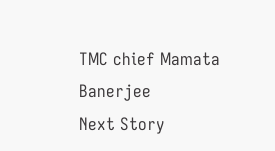TMC chief Mamata Banerjee
Next Story